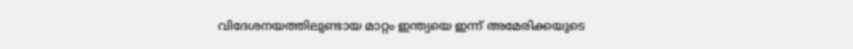വിദേശനയത്തിലുണ്ടായ മാറ്റം ഇന്ത്യയെ ഇന്ന് അമേരിക്കയുടെ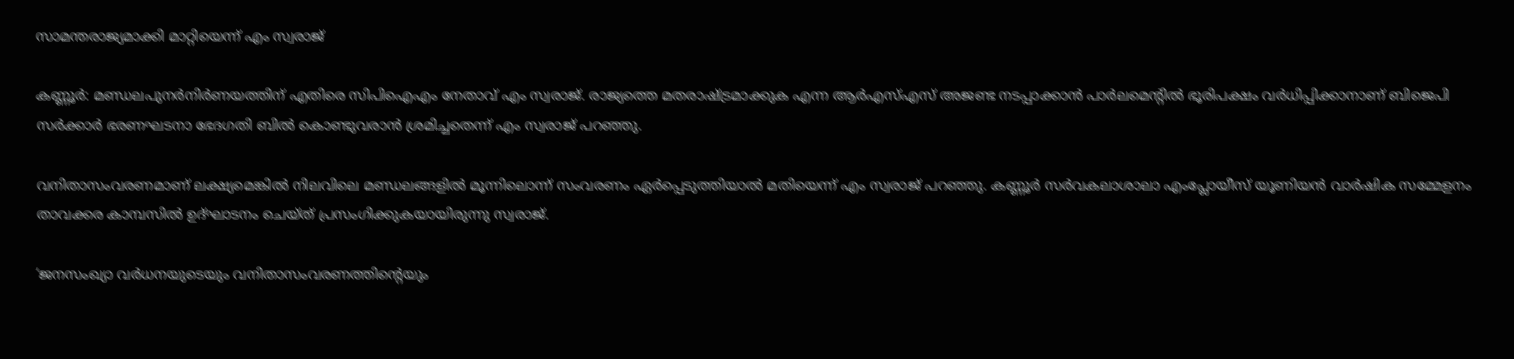സാമന്തരാജ്യമാക്കി മാറ്റിയെന്ന് എം സ്വരാജ്

കണ്ണൂര്‍: മണ്ഡലപുനര്‍നിര്‍ണയത്തിന് എതിരെ സിപിഐഎം നേതാവ് എം സ്വരാജ്. രാജ്യത്തെ മതരാഷ്ട്രമാക്കുക എന്ന ആര്‍എസ്എസ് അജണ്ട നടപ്പാക്കാന്‍ പാര്‍ലമെന്റില്‍ ഭൂരിപക്ഷം വര്‍ധിപ്പിക്കാനാണ് ബിജെപി സര്‍ക്കാര്‍ ഭരണഘടനാ ഭേദഗതി ബില്‍ കൊണ്ടുവരാന്‍ ശ്രമിച്ചതെന്ന് എം സ്വരാജ് പറഞ്ഞു.

വനിതാസംവരണമാണ് ലക്ഷ്യമെങ്കില്‍ നിലവിലെ മണ്ഡലങ്ങളില്‍ മൂന്നിലൊന്ന് സംവരണം ഏര്‍പ്പെടുത്തിയാല്‍ മതിയെന്ന് എം സ്വരാജ് പറഞ്ഞു. കണ്ണൂര്‍ സര്‍വകലാശാലാ എംപ്ലോയീസ് യൂണിയന്‍ വാര്‍ഷിക സമ്മേളനം താവക്കര കാമ്പസില്‍ ഉദ്ഘാടനം ചെയ്ത് പ്രസംഗിക്കുകയായിരുന്നു സ്വരാജ്.

‘ജനസംഖ്യാ വര്‍ധനയുടെയും വനിതാസംവരണത്തിന്റെയും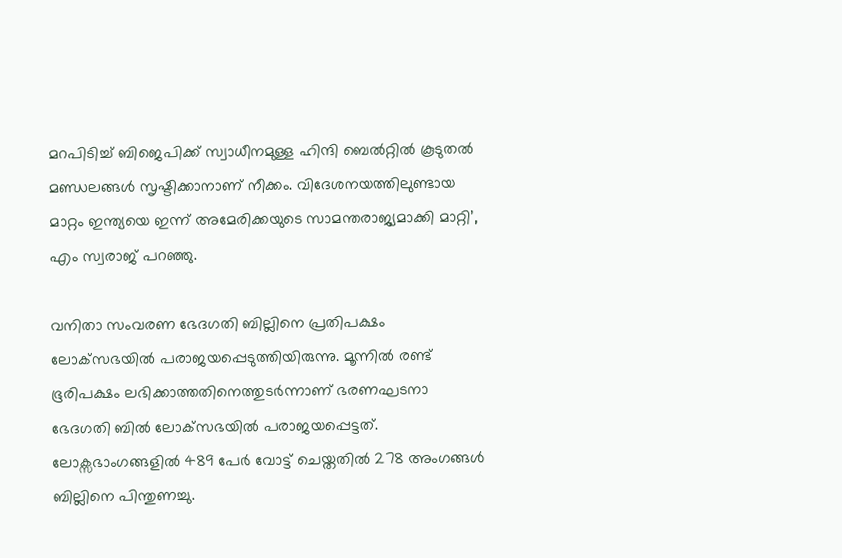മറപിടിച്ച് ബിജെപിക്ക് സ്വാധീനമുള്ള ഹിന്ദി ബെല്‍റ്റില്‍ കൂടുതല്‍ മണ്ഡലങ്ങള്‍ സൃഷ്ടിക്കാനാണ് നീക്കം. വിദേശനയത്തിലുണ്ടായ മാറ്റം ഇന്ത്യയെ ഇന്ന് അമേരിക്കയുടെ സാമന്തരാജ്യമാക്കി മാറ്റി’, എം സ്വരാജ് പറഞ്ഞു.

വനിതാ സംവരണ ഭേദഗതി ബില്ലിനെ പ്രതിപക്ഷം ലോക്‌സഭയില്‍ പരാജയപ്പെടുത്തിയിരുന്നു. മൂന്നില്‍ രണ്ട് ഭൂരിപക്ഷം ലഭിക്കാത്തതിനെത്തുടര്‍ന്നാണ് ഭരണഘടനാ ഭേദഗതി ബില്‍ ലോക്‌സഭയില്‍ പരാജയപ്പെട്ടത്. ലോക്സഭാംഗങ്ങളില്‍ 489 പേര്‍ വോട്ട് ചെയ്തതില്‍ 278 അംഗങ്ങള്‍ ബില്ലിനെ പിന്തുണച്ചു.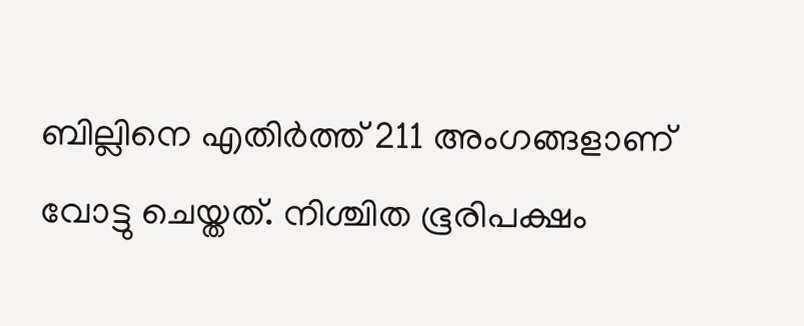ബില്ലിനെ എതിര്‍ത്ത് 211 അംഗങ്ങളാണ് വോട്ടു ചെയ്തത്. നിശ്ചിത ഭൂരിപക്ഷം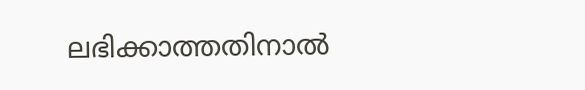ലഭിക്കാത്തതിനാല്‍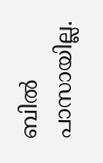ബില്‍ പാസായില്ല.